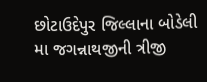છોટાઉદેપુર જિલ્લાના બોડેલી મા જગન્નાથજીની ત્રીજી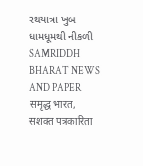રથયાત્રા ખુબ ધામધૂમથી નીકળી
SAMRIDDH BHARAT NEWS AND PAPER समृद्ध भारत, सशक्त पत्रकारिता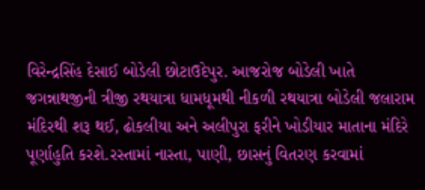વિરેન્દ્રસિંહ દેસાઈ બોડેલી છોટાઉદેપુર. આજરોજ બોડેલી ખાતે જગન્નાથજીની ત્રીજી રથયાત્રા ધામધૂમથી નીકળી રથયાત્રા બોડેલી જલારામ મંદિરથી શરૂ થઈ, ઢોકલીયા અને અલીપુરા ફરીને ખોડીયાર માતાના મંદિરે પૂર્ણાહુતિ કરશે.રસ્તામાં નાસ્તા, પાણી, છાસનું વિતરણ કરવામાં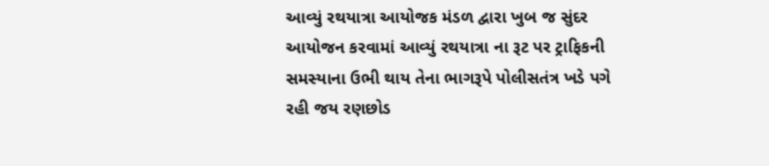આવ્યું રથયાત્રા આયોજક મંડળ દ્વારા ખુબ જ સુંદર આયોજન કરવામાં આવ્યું રથયાત્રા ના રૂટ પર ટ્રાફિકની સમસ્યાના ઉભી થાય તેના ભાગરૂપે પોલીસતંત્ર ખડે પગે રહી જય રણછોડ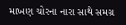માખણ ચોરના નારા સાથે સમગ્ર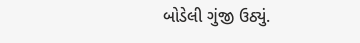બોડેલી ગુંજી ઉઠ્યું.